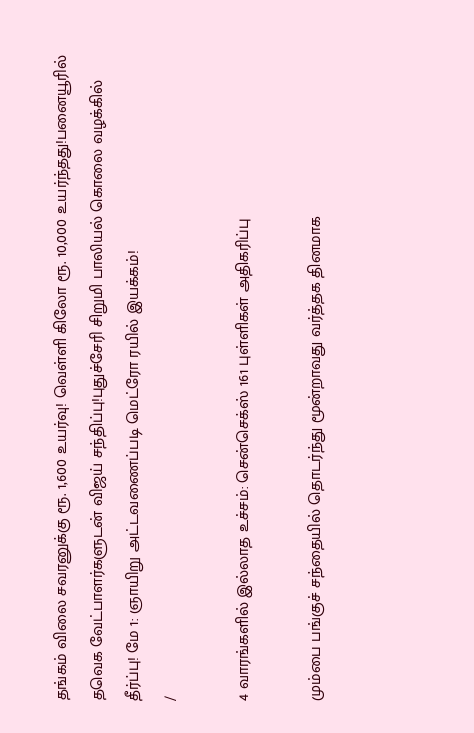தங்கம் விலை சவரனுக்கு ரூ. 1,600 உயர்வு! வெள்ளி கிலோ ரூ. 10,000 உயர்ந்தது!பனையூரில் தவெக வேட்பாளர்களுடன் விஜய் சந்திப்பு!புதுச்சேரி சிறுமி பாலியல் கொலை வழக்கில் தீர்ப்பு! மே 1: ஞாயிறு அட்டவணைப்படி மெட்ரோ ரயில் இயக்கம்!
/

4 வாரங்களில் இல்லாத உச்சம்: சென்செக்ஸ் 161 புள்ளிகள் அதிகரிப்பு

மும்பை பங்குச் சந்தையில் தொடர்ந்து மூன்றாவது வர்த்தக தினமாக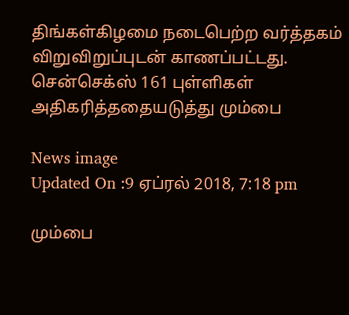திங்கள்கிழமை நடைபெற்ற வர்த்தகம் விறுவிறுப்புடன் காணப்பட்டது. சென்செக்ஸ் 161 புள்ளிகள் அதிகரித்ததையடுத்து மும்பை

News image
Updated On :9 ஏப்ரல் 2018, 7:18 pm

மும்பை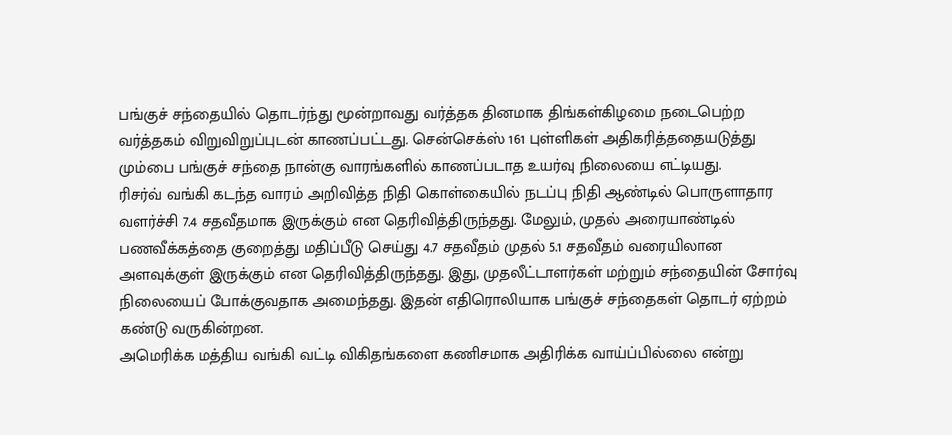பங்குச் சந்தையில் தொடர்ந்து மூன்றாவது வர்த்தக தினமாக திங்கள்கிழமை நடைபெற்ற வர்த்தகம் விறுவிறுப்புடன் காணப்பட்டது. சென்செக்ஸ் 161 புள்ளிகள் அதிகரித்ததையடுத்து மும்பை பங்குச் சந்தை நான்கு வாரங்களில் காணப்படாத உயர்வு நிலையை எட்டியது.
ரிசர்வ் வங்கி கடந்த வாரம் அறிவித்த நிதி கொள்கையில் நடப்பு நிதி ஆண்டில் பொருளாதார வளர்ச்சி 7.4 சதவீதமாக இருக்கும் என தெரிவித்திருந்தது. மேலும், முதல் அரையாண்டில் பணவீக்கத்தை குறைத்து மதிப்பீடு செய்து 4.7 சதவீதம் முதல் 5.1 சதவீதம் வரையிலான அளவுக்குள் இருக்கும் என தெரிவித்திருந்தது. இது, முதலீட்டாளர்கள் மற்றும் சந்தையின் சோர்வு நிலையைப் போக்குவதாக அமைந்தது. இதன் எதிரொலியாக பங்குச் சந்தைகள் தொடர் ஏற்றம் கண்டு வருகின்றன.
அமெரிக்க மத்திய வங்கி வட்டி விகிதங்களை கணிசமாக அதிரிக்க வாய்ப்பில்லை என்று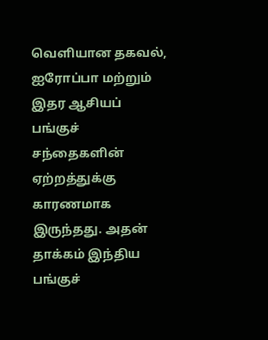வெளியான தகவல், ஐரோப்பா மற்றும் இதர ஆசியப் பங்குச் சந்தைகளின் ஏற்றத்துக்கு காரணமாக இருந்தது. அதன் தாக்கம் இந்திய பங்குச்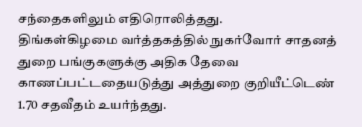சந்தைகளிலும் எதிரொலித்தது.
திங்கள்கிழமை வர்த்தகத்தில் நுகர்வோர் சாதனத் துறை பங்குகளுக்கு அதிக தேவை காணப்பட்டதையடுத்து அத்துறை குறியீட்டெண் 1.70 சதவீதம் உயர்ந்தது.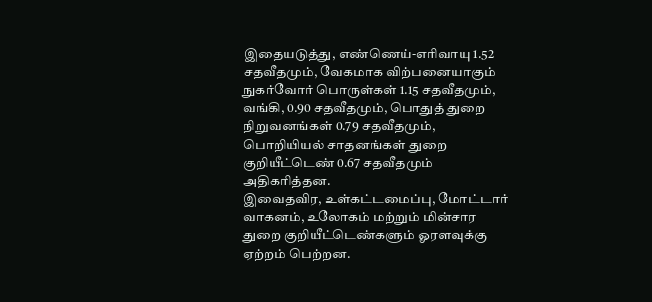இதையடுத்து, எண்ணெய்-எரிவாயு 1.52 சதவீதமும், வேகமாக விற்பனையாகும் நுகர்வோர் பொருள்கள் 1.15 சதவீதமும், வங்கி, 0.90 சதவீதமும், பொதுத் துறை நிறுவனங்கள் 0.79 சதவீதமும், பொறியியல் சாதனங்கள் துறை குறியீட்டெண் 0.67 சதவீதமும் அதிகரித்தன.
இவைதவிர, உள்கட்டமைப்பு, மோட்டார் வாகனம், உலோகம் மற்றும் மின்சார துறை குறியீட்டெண்களும் ஓரளவுக்கு ஏற்றம் பெற்றன.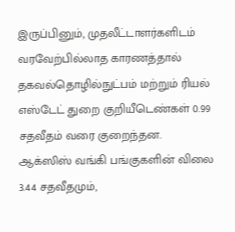இருப்பினும், முதலீட்டாளர்களிடம் வரவேற்பில்லாத காரணத்தால் தகவல்தொழில்நுட்பம் மற்றும் ரியல் எஸ்டேட் துறை குறியீடெண்கள் 0.99 சதவீதம் வரை குறைந்தன.
ஆக்ஸிஸ் வங்கி பங்குகளின் விலை 3.44 சதவீதமும்,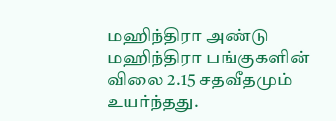மஹிந்திரா அண்டு மஹிந்திரா பங்குகளின் விலை 2.15 சதவீதமும் உயர்ந்தது.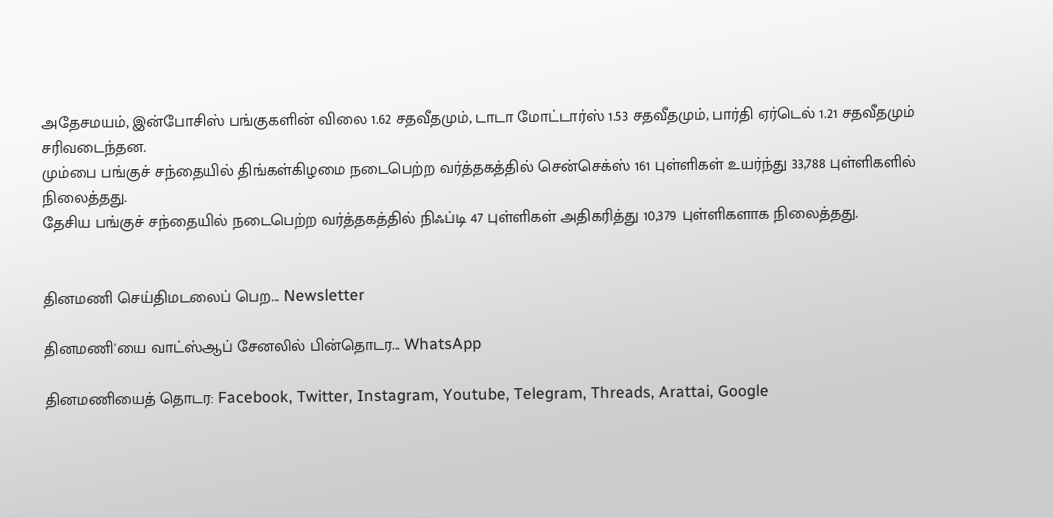அதேசமயம், இன்போசிஸ் பங்குகளின் விலை 1.62 சதவீதமும், டாடா மோட்டார்ஸ் 1.53 சதவீதமும், பார்தி ஏர்டெல் 1.21 சதவீதமும் சரிவடைந்தன.
மும்பை பங்குச் சந்தையில் திங்கள்கிழமை நடைபெற்ற வர்த்தகத்தில் சென்செக்ஸ் 161 புள்ளிகள் உயர்ந்து 33,788 புள்ளிகளில் நிலைத்தது.
தேசிய பங்குச் சந்தையில் நடைபெற்ற வர்த்தகத்தில் நிஃப்டி 47 புள்ளிகள் அதிகரித்து 10,379 புள்ளிகளாக நிலைத்தது.


தினமணி செய்திமடலைப் பெற... Newsletter

தினமணி'யை வாட்ஸ்ஆப் சேனலில் பின்தொடர... WhatsApp

தினமணியைத் தொடர: Facebook, Twitter, Instagram, Youtube, Telegram, Threads, Arattai, Google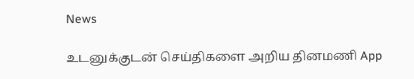News

உடனுக்குடன் செய்திகளை அறிய தினமணி App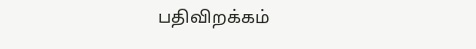பதிவிறக்கம்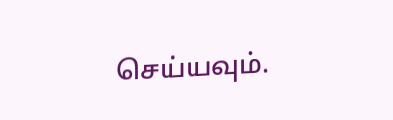செய்யவும்.